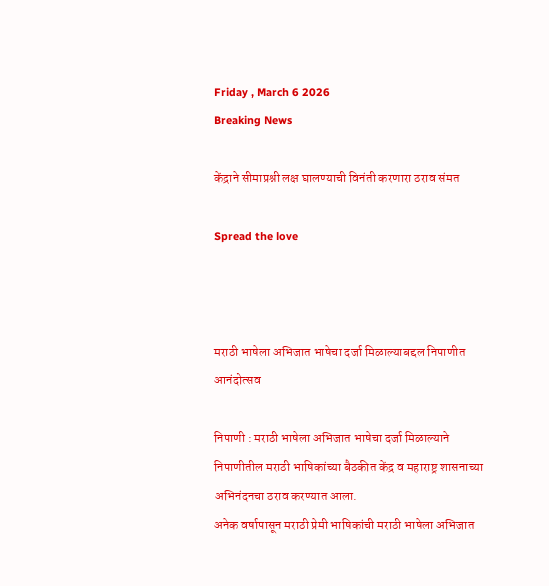Friday , March 6 2026
Breaking News

केंद्राने सीमाप्रश्नी लक्ष घालण्याची विनंती करणारा ठराव संमत

Spread the love



मराठी भाषेला अभिजात भाषेचा दर्जा मिळाल्याबद्दल निपाणीत आनंदोत्सव

निपाणी : मराठी भाषेला अभिजात भाषेचा दर्जा मिळाल्याने निपाणीतील मराठी भाषिकांच्या बैठकीत केंद्र व महाराष्ट्र शासनाच्या अभिनंदनचा ठराव करण्यात आला.
अनेक वर्षापासून मराठी प्रेमी भाषिकांची मराठी भाषेला अभिजात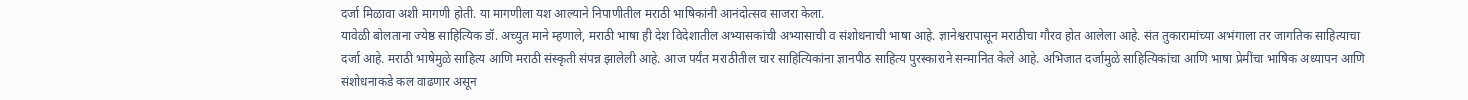दर्जा मिळावा अशी मागणी होती. या मागणीला यश आल्याने निपाणीतील मराठी भाषिकांनी आनंदोत्सव साजरा केला.
यावेळी बोलताना ज्येष्ठ साहित्यिक डॉ. अच्युत माने म्हणाले, मराठी भाषा ही देश विदेशातील अभ्यासकांची अभ्यासाची व संशोधनाची भाषा आहे. ज्ञानेश्वरापासून मराठीचा गौरव होत आलेला आहे. संत तुकारामांच्या अभंगाला तर जागतिक साहित्याचा दर्जा आहे. मराठी भाषेमुळे साहित्य आणि मराठी संस्कृती संपन्न झालेली आहे. आज पर्यंत मराठीतील चार साहित्यिकांना ज्ञानपीठ साहित्य पुरस्काराने सन्मानित केले आहे. अभिजात दर्जामुळे साहित्यिकांचा आणि भाषा प्रेमींचा भाषिक अध्यापन आणि संशोधनाकडे कल वाढणार असून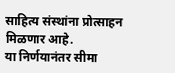साहित्य संस्थांना प्रोत्साहन मिळणार आहे.
या निर्णयानंतर सीमा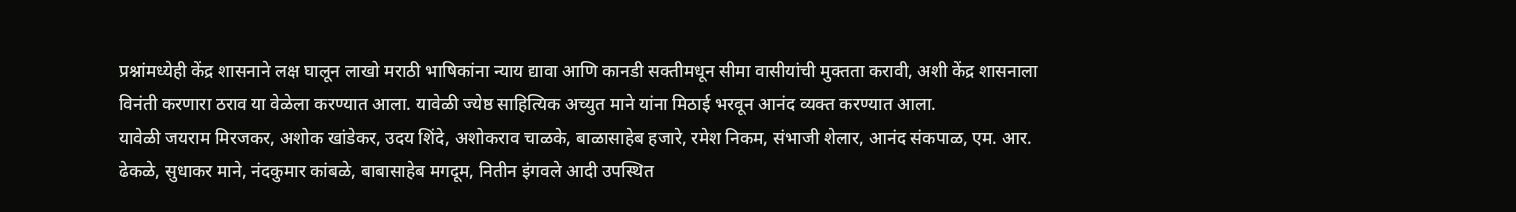प्रश्नांमध्येही केंद्र शासनाने लक्ष घालून लाखो मराठी भाषिकांना न्याय द्यावा आणि कानडी सक्तीमधून सीमा वासीयांची मुक्तता करावी, अशी केंद्र शासनाला विनंती करणारा ठराव या वेळेला करण्यात आला. यावेळी ज्येष्ठ साहित्यिक अच्युत माने यांना मिठाई भरवून आनंद व्यक्त करण्यात आला.
यावेळी जयराम मिरजकर, अशोक खांडेकर, उदय शिंदे, अशोकराव चाळके, बाळासाहेब हजारे, रमेश निकम, संभाजी शेलार, आनंद संकपाळ, एम. आर. ढेकळे, सुधाकर माने, नंदकुमार कांबळे, बाबासाहेब मगदूम, नितीन इंगवले आदी उपस्थित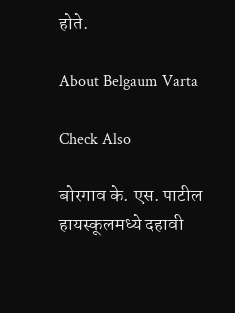होते.

About Belgaum Varta

Check Also

बोरगाव के. एस. पाटील हायस्कूलमध्ये दहावी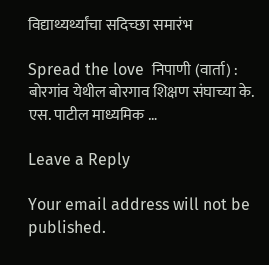विद्याथ्यर्थ्यांचा सदिच्छा समारंभ

Spread the love  निपाणी (वार्ता) : बोरगांव येथील बोरगाव शिक्षण संघाच्या के. एस. पाटील माध्यमिक …

Leave a Reply

Your email address will not be published.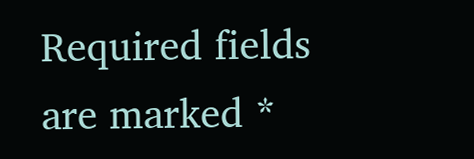Required fields are marked *